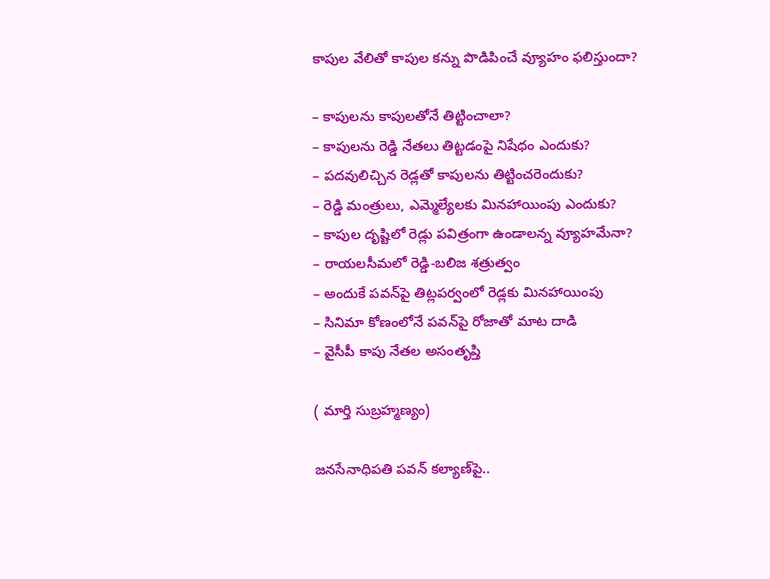కాపుల వేలితో కాపుల కన్ను పొడిపించే వ్యూహం ఫలిస్తుందా?

– కాపులను కాపులతోనే తిట్టించాలా?
– కాపులను రెడ్డి నేతలు తిట్టడంపై నిషేధం ఎందుకు?
– పదవులిచ్చిన రెడ్లతో కాపులను తిట్టించరెందుకు?
– రెడ్డి మంత్రులు, ఎమ్మెల్యేలకు మినహాయింపు ఎందుకు?
– కాపుల దృష్టిలో రెడ్లు పవిత్రంగా ఉండాలన్న వ్యూహమేనా?
– రాయలసీమలో రెడ్డి-బలిజ శత్రుత్వం
– అందుకే పవన్‌పై తిట్లపర్వంలో రెడ్లకు మినహాయింపు
– సినిమా కోణంలోనే పవన్‌పై రోజాతో మాట దాడి
– వైసీపీ కాపు నేతల అసంతృప్తి

( మార్తి సుబ్రహ్మణ్యం)

జనసేనాధిపతి పవన్ కల్యాణ్‌పై..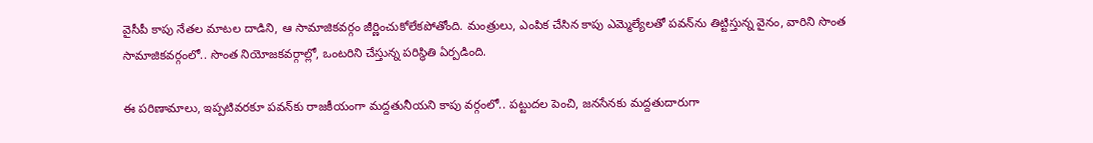వైసీపీ కాపు నేతల మాటల దాడిని, ఆ సామాజికవర్గం జీర్ణించుకోలేకపోతోంది. మంత్రులు, ఎంపిక చేసిన కాపు ఎమ్మెల్యేలతో పవన్‌ను తిట్టిస్తున్న వైనం, వారిని సొంత సామాజికవర్గంలో.. సొంత నియోజకవర్గాల్లో, ఒంటరిని చేస్తున్న పరిస్థితి ఏర్పడింది.

ఈ పరిణామాలు, ఇప్పటివరకూ పవన్‌కు రాజకీయంగా మద్దతునీయని కాపు వర్గంలో.. పట్టుదల పెంచి, జనసేనకు మద్దతుదారుగా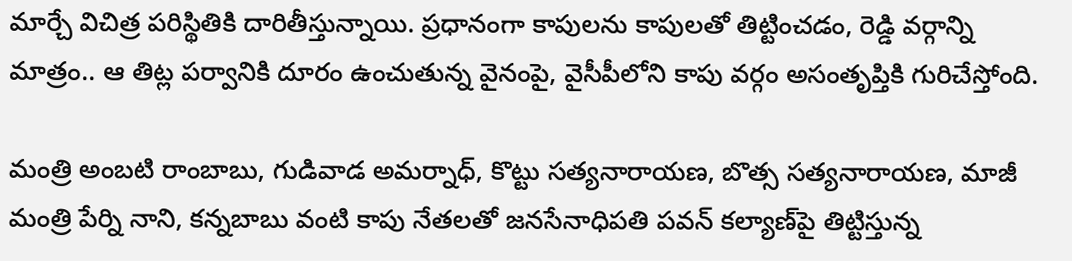మార్చే విచిత్ర పరిస్థితికి దారితీస్తున్నాయి. ప్రధానంగా కాపులను కాపులతో తిట్టించడం, రెడ్డి వర్గాన్ని మాత్రం.. ఆ తిట్ల పర్వానికి దూరం ఉంచుతున్న వైనంపై, వైసీపీలోని కాపు వర్గం అసంతృప్తికి గురిచేస్తోంది.

మంత్రి అంబటి రాంబాబు, గుడివాడ అమర్నాధ్, కొట్టు సత్యనారాయణ, బొత్స సత్యనారాయణ, మాజీ మంత్రి పేర్ని నాని, కన్నబాబు వంటి కాపు నేతలతో జనసేనాధిపతి పవన్ కల్యాణ్‌పై తిట్టిస్తున్న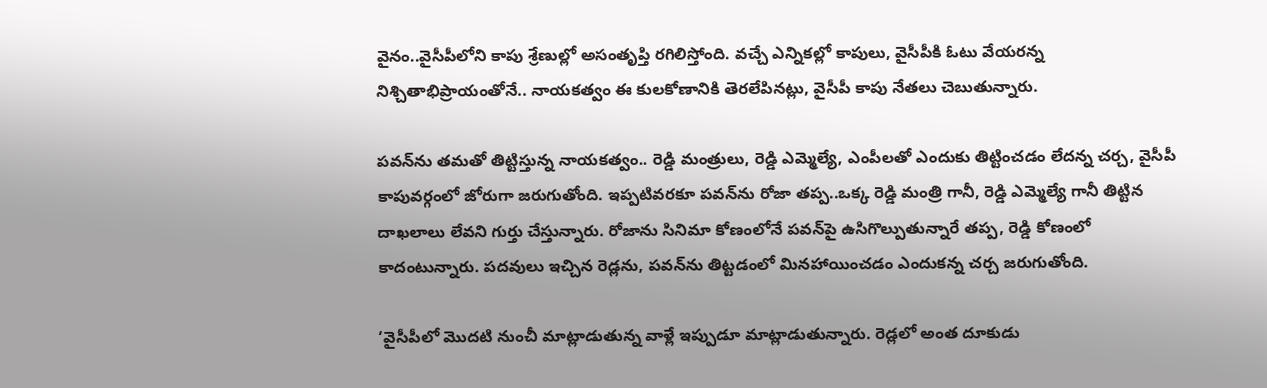వైనం..వైసీపీలోని కాపు శ్రేణుల్లో అసంతృప్తి రగిలిస్తోంది. వచ్చే ఎన్నికల్లో కాపులు, వైసీపీకి ఓటు వేయరన్న నిశ్చితాభిప్రాయంతోనే.. నాయకత్వం ఈ కులకోణానికి తెరలేపినట్లు, వైసీపీ కాపు నేతలు చెబుతున్నారు.

పవన్‌ను తమతో తిట్టిస్తున్న నాయకత్వం.. రెడ్డి మంత్రులు, రెడ్డి ఎమ్మెల్యే, ఎంపీలతో ఎందుకు తిట్టించడం లేదన్న చర్చ, వైసీపీ కాపువర్గంలో జోరుగా జరుగుతోంది. ఇప్పటివరకూ పవన్‌ను రోజా తప్ప..ఒక్క రెడ్డి మంత్రి గానీ, రెడ్డి ఎమ్మెల్యే గానీ తిట్టిన దాఖలాలు లేవని గుర్తు చేస్తున్నారు. రోజాను సినిమా కోణంలోనే పవన్‌పై ఉసిగొల్పుతున్నారే తప్ప, రెడ్డి కోణంలో కాదంటున్నారు. పదవులు ఇచ్చిన రెడ్లను, పవన్‌ను తిట్టడంలో మినహాయించడం ఎందుకన్న చర్చ జరుగుతోంది.

‘వైసీపీలో మొదటి నుంచీ మాట్లాడుతున్న వాళ్లే ఇప్పుడూ మాట్లాడుతున్నారు. రెడ్లలో అంత దూకుడు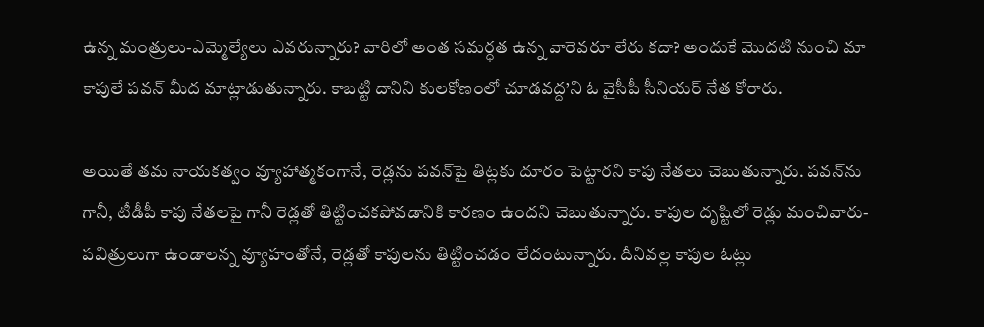ఉన్న మంత్రులు-ఎమ్మెల్యేలు ఎవరున్నారు? వారిలో అంత సమర్ధత ఉన్న వారెవరూ లేరు కదా? అందుకే మొదటి నుంచి మా కాపులే పవన్ మీద మాట్లాడుతున్నారు. కాబట్టి దానిని కులకోణంలో చూడవద్ద’ని ఓ వైసీపీ సీనియర్ నేత కోరారు.

అయితే తమ నాయకత్వం వ్యూహాత్మకంగానే, రెడ్లను పవన్‌పై తిట్లకు దూరం పెట్టారని కాపు నేతలు చెబుతున్నారు. పవన్‌ను గానీ, టీడీపీ కాపు నేతలపై గానీ రెడ్లతో తిట్టించకపోవడానికి కారణం ఉందని చెబుతున్నారు. కాపుల దృష్టిలో రెడ్లు మంచివారు- పవిత్రులుగా ఉండాలన్న వ్యూహంతోనే, రెడ్లతో కాపులను తిట్టించడం లేదంటున్నారు. దీనివల్ల కాపుల ఓట్లు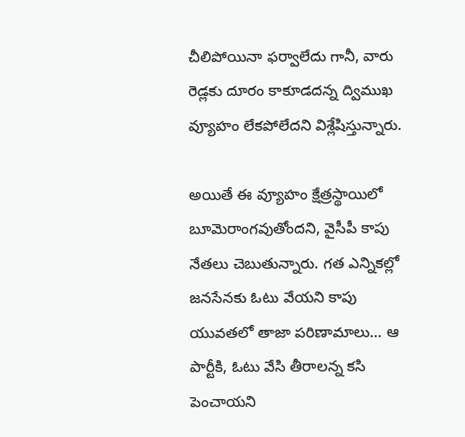చీలిపోయినా ఫర్వాలేదు గానీ, వారు రెడ్లకు దూరం కాకూడదన్న ద్విముఖ వ్యూహం లేకపోలేదని విశ్లేషిస్తున్నారు.

అయితే ఈ వ్యూహం క్షేత్రస్థాయిలో బూమెరాంగవుతోందని, వైసీపీ కాపు నేతలు చెబుతున్నారు. గత ఎన్నికల్లో జనసేనకు ఓటు వేయని కాపు యువతలో తాజా పరిణామాలు… ఆ పార్టీకి, ఓటు వేసి తీరాలన్న కసి పెంచాయని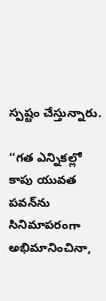స్పష్టం చేస్తున్నారు.

‘‘గత ఎన్నికల్లో కాపు యువత పవన్‌ను సినిమాపరంగా అభిమానించినా,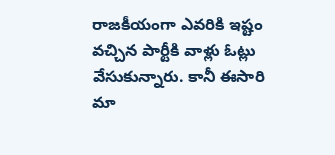రాజకీయంగా ఎవరికి ఇష్టం వచ్చిన పార్టీకి వాళ్లు ఓట్లు వేసుకున్నారు. కానీ ఈసారి మా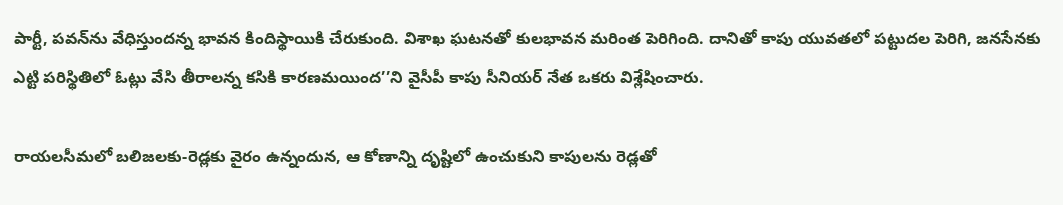పార్టీ, పవన్‌ను వేధిస్తుందన్న భావన కిందిస్థాయికి చేరుకుంది. విశాఖ ఘటనతో కులభావన మరింత పెరిగింది. దానితో కాపు యువతలో పట్టుదల పెరిగి, జనసేనకు ఎట్టి పరిస్థితిలో ఓట్లు వేసి తీరాలన్న కసికి కారణమయింద’’ని వైసీపీ కాపు సీనియర్ నేత ఒకరు విశ్లేషించారు.

రాయలసీమలో బలిజలకు-రెడ్లకు వైరం ఉన్నందున, ఆ కోణాన్ని దృష్టిలో ఉంచుకుని కాపులను రెడ్లతో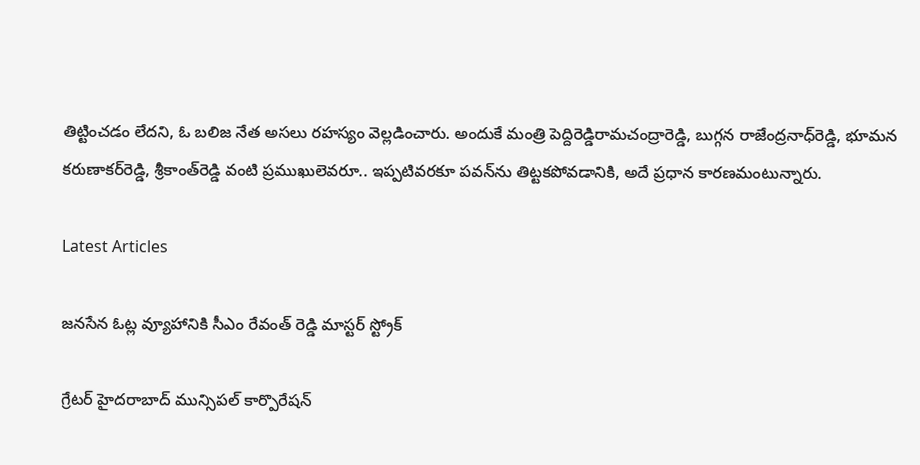తిట్టించడం లేదని, ఓ బలిజ నేత అసలు రహస్యం వెల్లడించారు. అందుకే మంత్రి పెద్దిరెడ్డిరామచంద్రారెడ్డి, బుగ్గన రాజేంద్రనాధ్‌రెడ్డి, భూమన కరుణాకర్‌రెడ్డి, శ్రీకాంత్‌రెడ్డి వంటి ప్రముఖులెవరూ.. ఇప్పటివరకూ పవన్‌ను తిట్టకపోవడానికి, అదే ప్రధాన కారణమంటున్నారు.

Latest Articles

జనసేన ఓట్ల వ్యూహానికి సీఎం రేవంత్ రెడ్డి మాస్టర్ స్ట్రోక్

గ్రేటర్ హైదరాబాద్ మున్సిపల్ కార్పొరేషన్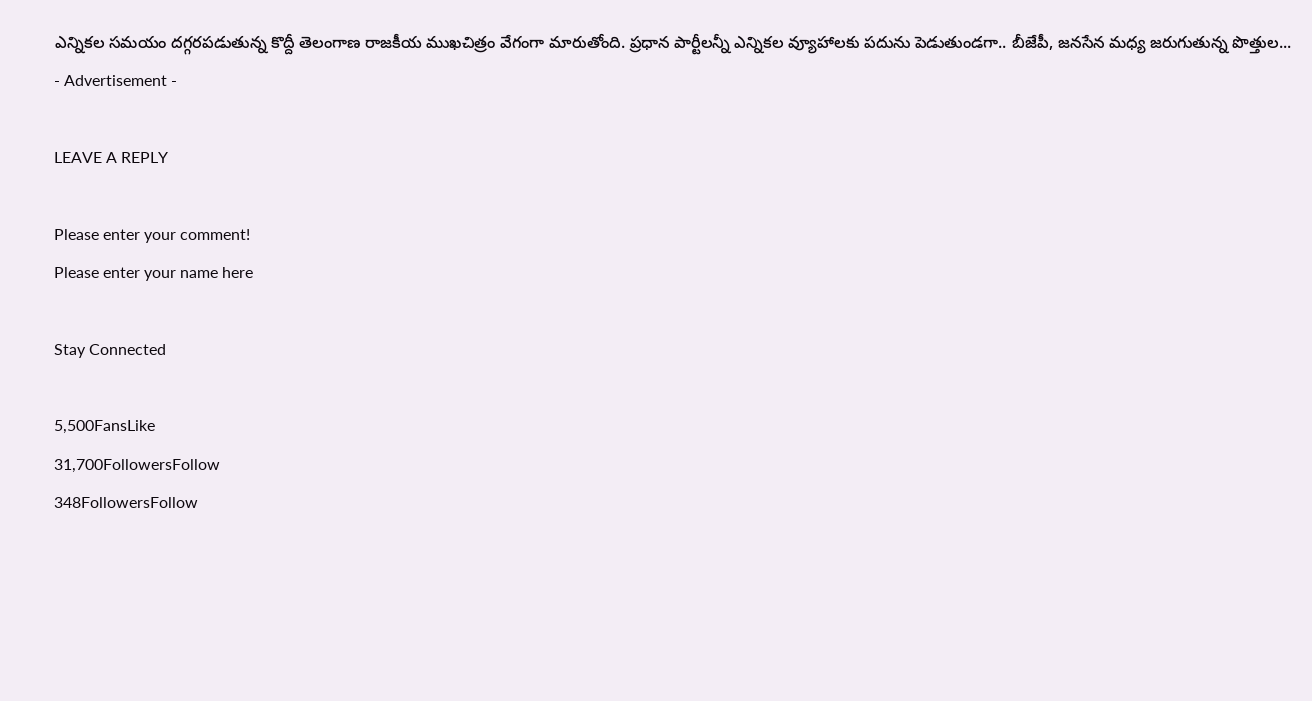ఎన్నికల సమయం దగ్గరపడుతున్న కొద్దీ తెలంగాణ రాజకీయ ముఖచిత్రం వేగంగా మారుతోంది. ప్రధాన పార్టీలన్నీ ఎన్నికల వ్యూహాలకు పదును పెడుతుండగా.. బీజేపీ, జనసేన మధ్య జరుగుతున్న పొత్తుల...
- Advertisement -

LEAVE A REPLY

Please enter your comment!
Please enter your name here

Stay Connected

5,500FansLike
31,700FollowersFollow
348FollowersFollow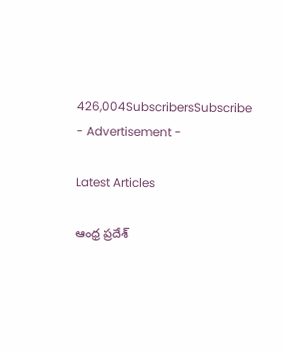426,004SubscribersSubscribe
- Advertisement -

Latest Articles

ఆంధ్ర ప్రదేశ్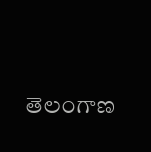తెలంగాణ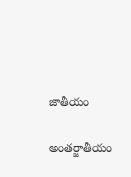జాతీయం

అంతర్జాతీయం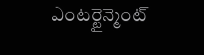ఎంటర్టైన్మెంట్